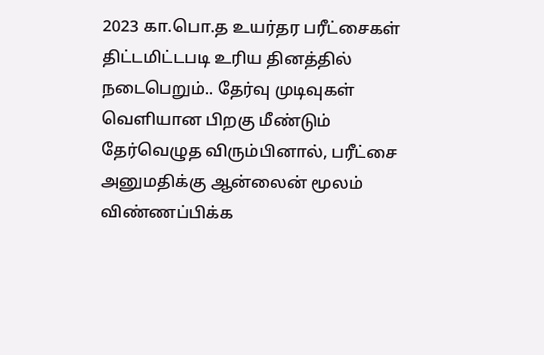2023 கா.பொ.த உயர்தர பரீட்சைகள் திட்டமிட்டபடி உரிய தினத்தில் நடைபெறும்.. தேர்வு முடிவுகள் வெளியான பிறகு மீண்டும் தேர்வெழுத விரும்பினால், பரீட்சை அனுமதிக்கு ஆன்லைன் மூலம் விண்ணப்பிக்க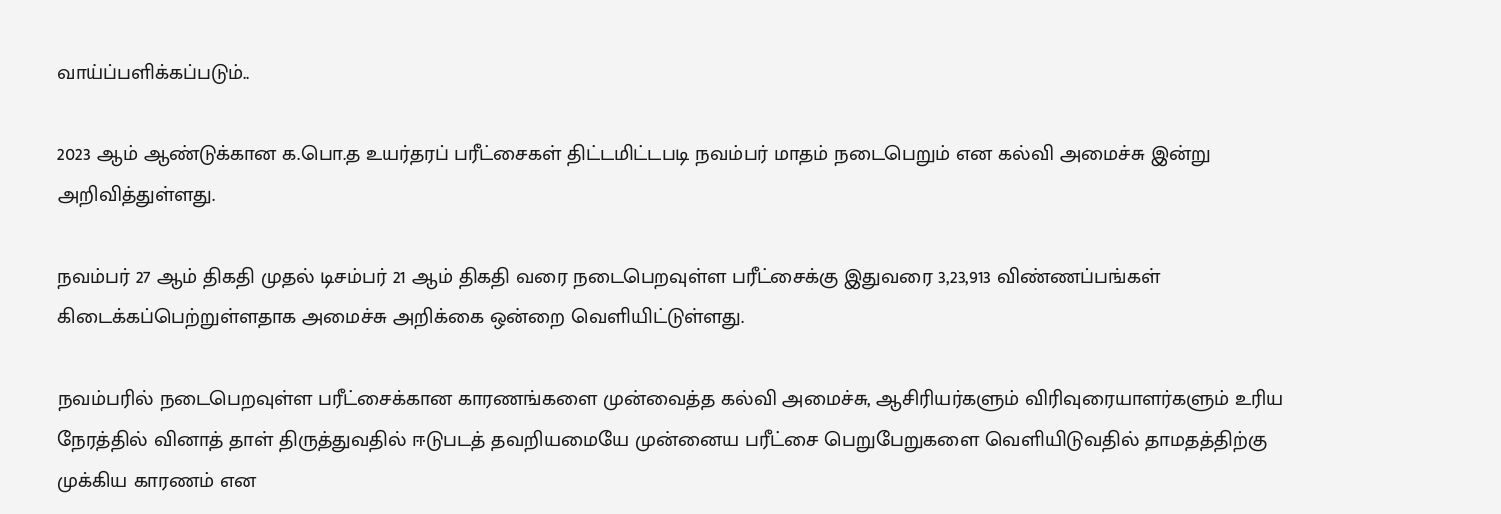வாய்ப்பளிக்கப்படும்..

2023 ஆம் ஆண்டுக்கான க.பொ.த உயர்தரப் பரீட்சைகள் திட்டமிட்டபடி நவம்பர் மாதம் நடைபெறும் என கல்வி அமைச்சு இன்று அறிவித்துள்ளது.

நவம்பர் 27 ஆம் திகதி முதல் டிசம்பர் 21 ஆம் திகதி வரை நடைபெறவுள்ள பரீட்சைக்கு இதுவரை 3,23,913 விண்ணப்பங்கள் கிடைக்கப்பெற்றுள்ளதாக அமைச்சு அறிக்கை ஒன்றை வெளியிட்டுள்ளது.

நவம்பரில் நடைபெறவுள்ள பரீட்சைக்கான காரணங்களை முன்வைத்த கல்வி அமைச்சு, ஆசிரியர்களும் விரிவுரையாளர்களும் உரிய நேரத்தில் வினாத் தாள் திருத்துவதில் ஈடுபடத் தவறியமையே முன்னைய பரீட்சை பெறுபேறுகளை வெளியிடுவதில் தாமதத்திற்கு முக்கிய காரணம் என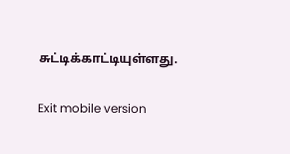சுட்டிக்காட்டியுள்ளது.

Exit mobile version